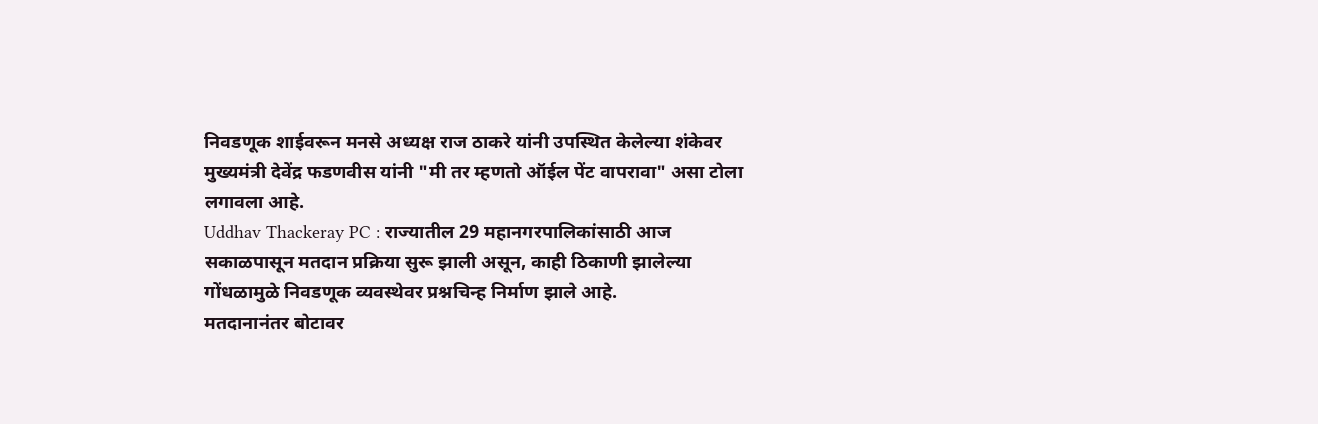निवडणूक शाईवरून मनसे अध्यक्ष राज ठाकरे यांनी उपस्थित केलेल्या शंकेवर मुख्यमंत्री देवेंद्र फडणवीस यांनी "मी तर म्हणतो ऑईल पेंट वापरावा" असा टोला लगावला आहे.
Uddhav Thackeray PC : राज्यातील 29 महानगरपालिकांसाठी आज सकाळपासून मतदान प्रक्रिया सुरू झाली असून, काही ठिकाणी झालेल्या गोंधळामुळे निवडणूक व्यवस्थेवर प्रश्नचिन्ह निर्माण झाले आहे.
मतदानानंतर बोटावर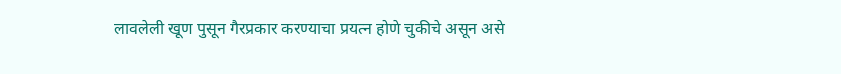लावलेली खूण पुसून गैरप्रकार करण्याचा प्रयत्न होणे चुकीचे असून असे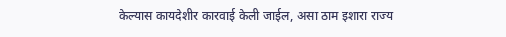केल्यास कायदेशीर कारवाई केली जाईल, असा ठाम इशारा राज्य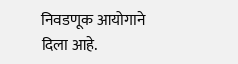निवडणूक आयोगाने दिला आहे.